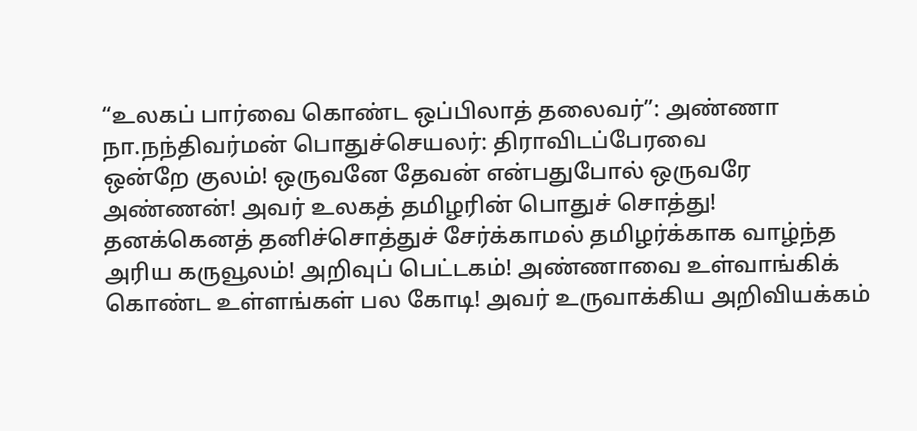“உலகப் பார்வை கொண்ட ஒப்பிலாத் தலைவர்”: அண்ணா
நா.நந்திவர்மன் பொதுச்செயலர்: திராவிடப்பேரவை
ஒன்றே குலம்! ஒருவனே தேவன் என்பதுபோல் ஒருவரே அண்ணன்! அவர் உலகத் தமிழரின் பொதுச் சொத்து! தனக்கெனத் தனிச்சொத்துச் சேர்க்காமல் தமிழர்க்காக வாழ்ந்த அரிய கருவூலம்! அறிவுப் பெட்டகம்! அண்ணாவை உள்வாங்கிக் கொண்ட உள்ளங்கள் பல கோடி! அவர் உருவாக்கிய அறிவியக்கம்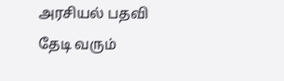அரசியல் பதவி தேடி வரும்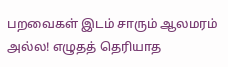பறவைகள் இடம் சாரும் ஆலமரம் அல்ல! எழுதத் தெரியாத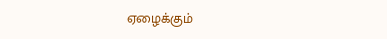ஏழைக்கும்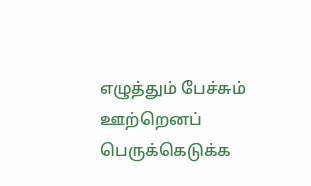எழுத்தும் பேச்சும் ஊற்றெனப் பெருக்கெடுக்க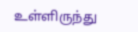உள்ளிருந்து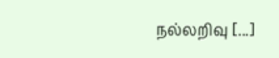நல்லறிவு [...]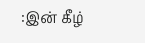:இன் கீழ்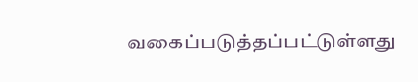வகைப்படுத்தப்பட்டுள்ளது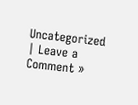Uncategorized | Leave a Comment »